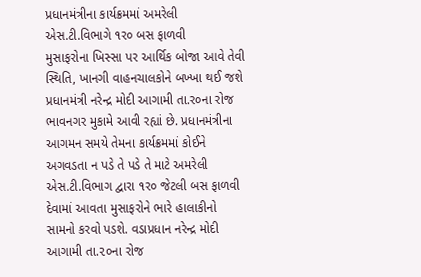પ્રધાનમંત્રીના કાર્યક્રમમાં અમરેલી એસ.ટી.વિભાગે ૧ર૦ બસ ફાળવી
મુસાફરોના ખિસ્સા પર આર્થિક બોજા આવે તેવી સ્થિતિ, ખાનગી વાહનચાલકોને બખ્ખા થઈ જશે
પ્રધાનમંત્રી નરેન્દ્ર મોદી આગામી તા.ર૦ના રોજ ભાવનગર મુકામે આવી રહ્યાં છે. પ્રધાનમંત્રીના આગમન સમયે તેમના કાર્યક્રમમાં કોઈને અગવડતા ન પડે તે પડે તે માટે અમરેલી એસ.ટી.વિભાગ દ્વારા ૧ર૦ જેટલી બસ ફાળવી દેવામાં આવતા મુસાફરોને ભારે હાલાકીનો સામનો કરવો પડશે. વડાપ્રધાન નરેન્દ્ર મોદી આગામી તા.૨૦ના રોજ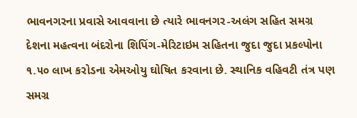ભાવનગરના પ્રવાસે આવવાના છે ત્યારે ભાવનગર-અલંગ સહિત સમગ્ર દેશના મહત્વના બંદરોના શિપિંગ-મેરિટાઇમ સહિતના જુદા જુદા પ્રકલ્પોના ૧.૫૦ લાખ કરોડના એમઓયુ ઘોષિત કરવાના છે. સ્થાનિક વહિવટી તંત્ર પણ સમગ્ર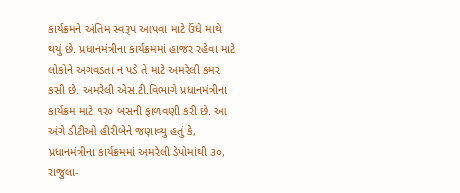કાર્યક્રમને અંતિમ સ્વરૂપ આપવા માટે ઉંધે માથે થયું છે. પ્રધાનમંત્રીના કાર્યક્રમમાં હાજર રહેવા માટે લોકોને અગવડતા ન પડે તે માટે અમરેલી કમર કસી છે. અમરેલી એસ.ટી.વિભાગે પ્રધાનમંત્રીના કાર્યક્રમ માટે ૧ર૦ બસની ફાળવણી કરી છે. આ અંગે ડીટીઓ હીરીબેને જણાવ્યુ હતું કે, પ્રધાનમંત્રીના કાર્યક્રમમાં અમરેલી ડેપોમાંથી ૩૦, રાજુલા-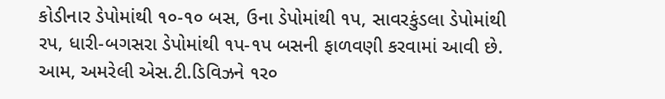કોડીનાર ડેપોમાંથી ૧૦-૧૦ બસ, ઉના ડેપોમાંથી ૧પ, સાવરકુંડલા ડેપોમાંથી રપ, ધારી-બગસરા ડેપોમાંથી ૧પ-૧પ બસની ફાળવણી કરવામાં આવી છે. આમ, અમરેલી એસ.ટી.ડિવિઝને ૧ર૦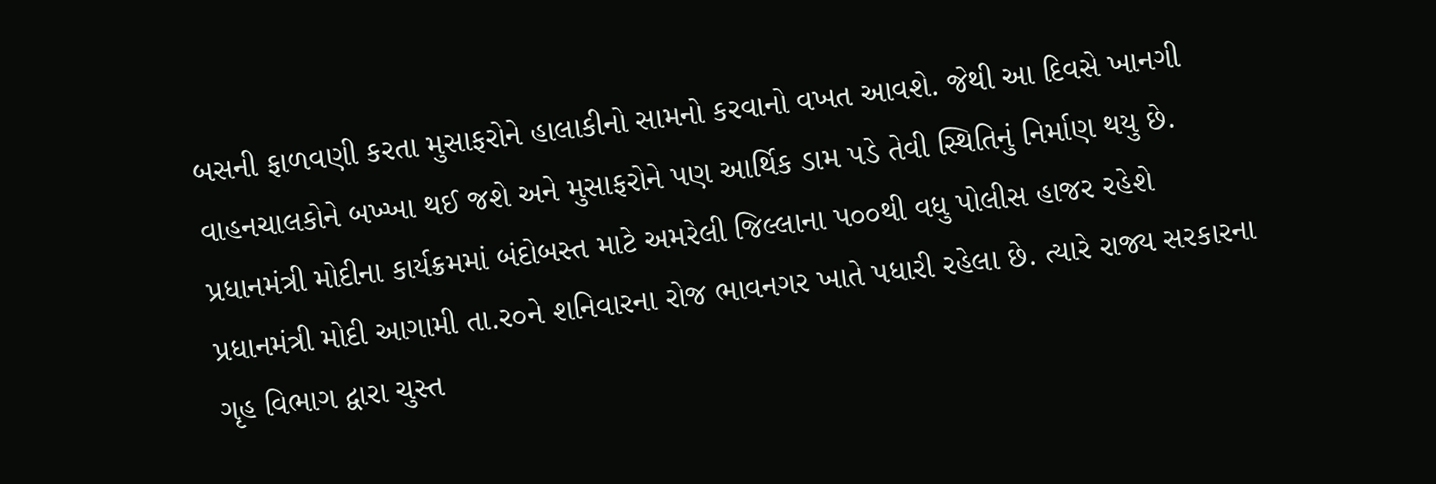બસની ફાળવણી કરતા મુસાફરોને હાલાકીનો સામનો કરવાનો વખત આવશે. જેથી આ દિવસે ખાનગી વાહનચાલકોને બખ્ખા થઈ જશે અને મુસાફરોને પણ આર્થિક ડામ પડે તેવી સ્થિતિનું નિર્માણ થયુ છે.
પ્રધાનમંત્રી મોદીના કાર્યક્રમમાં બંદોબસ્ત માટે અમરેલી જિલ્લાના પ૦૦થી વધુ પોલીસ હાજર રહેશે
પ્રધાનમંત્રી મોદી આગામી તા.ર૦ને શનિવારના રોજ ભાવનગર ખાતે પધારી રહેલા છે. ત્યારે રાજ્ય સરકારના ગૃહ વિભાગ દ્વારા ચુસ્ત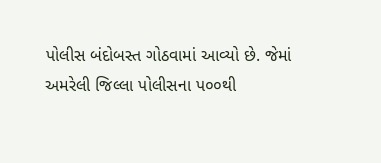પોલીસ બંદોબસ્ત ગોઠવામાં આવ્યો છે. જેમાં અમરેલી જિલ્લા પોલીસના પ૦૦થી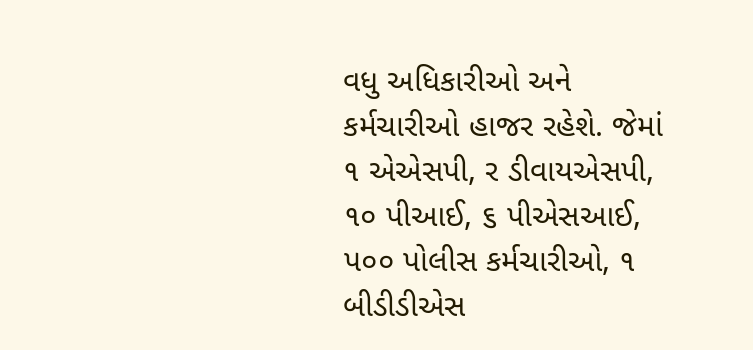વધુ અધિકારીઓ અને કર્મચારીઓ હાજર રહેશે. જેમાં ૧ એએસપી, ર ડીવાયએસપી, ૧૦ પીઆઈ, ૬ પીએસઆઈ, પ૦૦ પોલીસ કર્મચારીઓ, ૧ બીડીડીએસ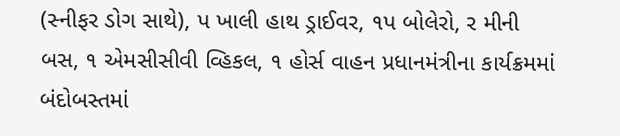(સ્નીફર ડોગ સાથે), પ ખાલી હાથ ડ્રાઈવર, ૧પ બોલેરો, ર મીની બસ, ૧ એમસીસીવી વ્હિકલ, ૧ હોર્સ વાહન પ્રધાનમંત્રીના કાર્યક્રમમાં બંદોબસ્તમાં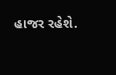હાજર રહેશે.